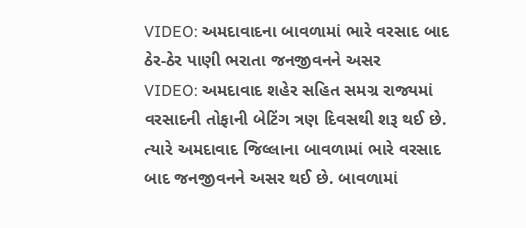VIDEO: અમદાવાદના બાવળામાં ભારે વરસાદ બાદ ઠેર-ઠેર પાણી ભરાતા જનજીવનને અસર
VIDEO: અમદાવાદ શહેર સહિત સમગ્ર રાજ્યમાં વરસાદની તોફાની બેટિંગ ત્રણ દિવસથી શરૂ થઈ છે. ત્યારે અમદાવાદ જિલ્લાના બાવળામાં ભારે વરસાદ બાદ જનજીવનને અસર થઈ છે. બાવળામાં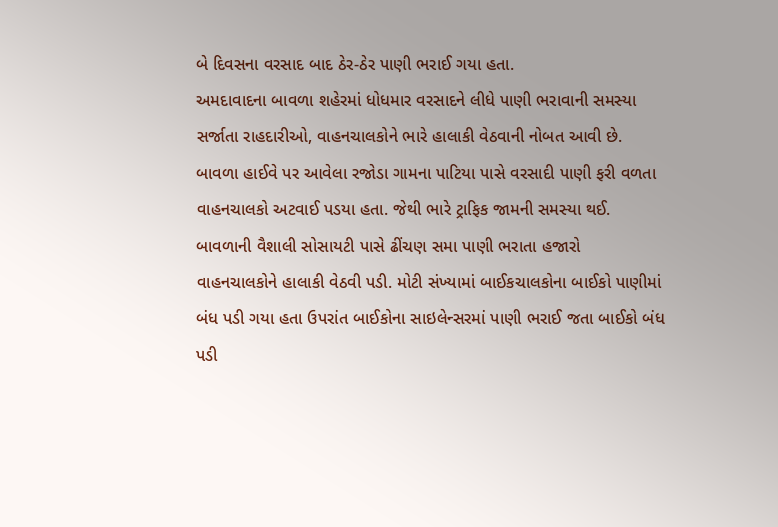બે દિવસના વરસાદ બાદ ઠેર-ઠેર પાણી ભરાઈ ગયા હતા.
અમદાવાદના બાવળા શહેરમાં ધોધમાર વરસાદને લીધે પાણી ભરાવાની સમસ્યા સર્જાતા રાહદારીઓ, વાહનચાલકોને ભારે હાલાકી વેઠવાની નોબત આવી છે. બાવળા હાઈવે પર આવેલા રજોડા ગામના પાટિયા પાસે વરસાદી પાણી ફરી વળતા વાહનચાલકો અટવાઈ પડયા હતા. જેથી ભારે ટ્રાફિક જામની સમસ્યા થઈ. બાવળાની વૈશાલી સોસાયટી પાસે ઢીંચણ સમા પાણી ભરાતા હજારો વાહનચાલકોને હાલાકી વેઠવી પડી. મોટી સંખ્યામાં બાઈકચાલકોના બાઈકો પાણીમાં બંધ પડી ગયા હતા ઉપરાંત બાઈકોના સાઇલેન્સરમાં પાણી ભરાઈ જતા બાઈકો બંધ પડી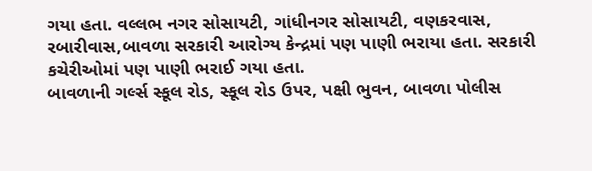ગયા હતા. વલ્લભ નગર સોસાયટી, ગાંધીનગર સોસાયટી, વણકરવાસ, રબારીવાસ,બાવળા સરકારી આરોગ્ય કેન્દ્રમાં પણ પાણી ભરાયા હતા. સરકારી કચેરીઓમાં પણ પાણી ભરાઈ ગયા હતા.
બાવળાની ગર્લ્સ સ્કૂલ રોડ, સ્કૂલ રોડ ઉપર, પક્ષી ભુવન, બાવળા પોલીસ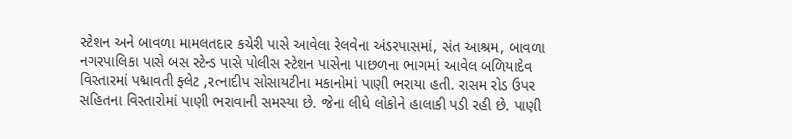સ્ટેશન અને બાવળા મામલતદાર કચેરી પાસે આવેલા રેલવેના અંડરપાસમાં, સંત આશ્રમ, બાવળા નગરપાલિકા પાસે બસ સ્ટેન્ડ પાસે પોલીસ સ્ટેશન પાસેના પાછળના ભાગમાં આવેલ બળિયાદેવ વિસ્તારમાં પદ્માવતી ફ્લેટ ,રત્નાદીપ સોસાયટીના મકાનોમાં પાણી ભરાયા હતી. રાસમ રોડ ઉપર સહિતના વિસ્તારોમાં પાણી ભરાવાની સમસ્યા છે. જેના લીધે લોકોને હાલાકી પડી રહી છે. પાણી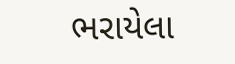ભરાયેલા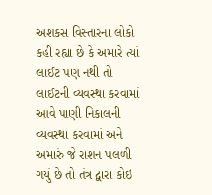અશકસ વિસ્તારના લોકો કહી રહ્યા છે કે અમારે ત્યાં લાઈટ પણ નથી તો લાઈટની વ્યવસ્થા કરવામાં આવે પાણી નિકાલની વ્યવસ્થા કરવામાં અને અમારું જે રાશન પલળી ગયું છે તો તંત્ર દ્વારા કોઇ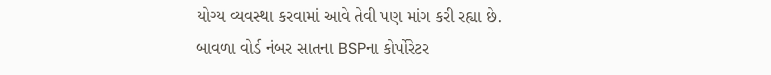યોગ્ય વ્યવસ્થા કરવામાં આવે તેવી પણ માંગ કરી રહ્યા છે.
બાવળા વોર્ડ નંબર સાતના BSPના કોર્પોરેટર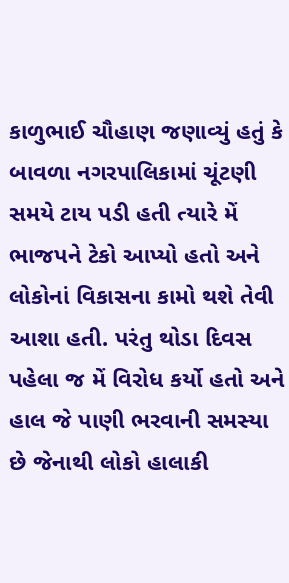કાળુભાઈ ચૌહાણ જણાવ્યું હતું કે બાવળા નગરપાલિકામાં ચૂંટણી સમયે ટાય પડી હતી ત્યારે મેં ભાજપને ટેકો આપ્યો હતો અને લોકોનાં વિકાસના કામો થશે તેવી આશા હતી. પરંતુ થોડા દિવસ પહેલા જ મેં વિરોધ કર્યો હતો અને હાલ જે પાણી ભરવાની સમસ્યા છે જેનાથી લોકો હાલાકી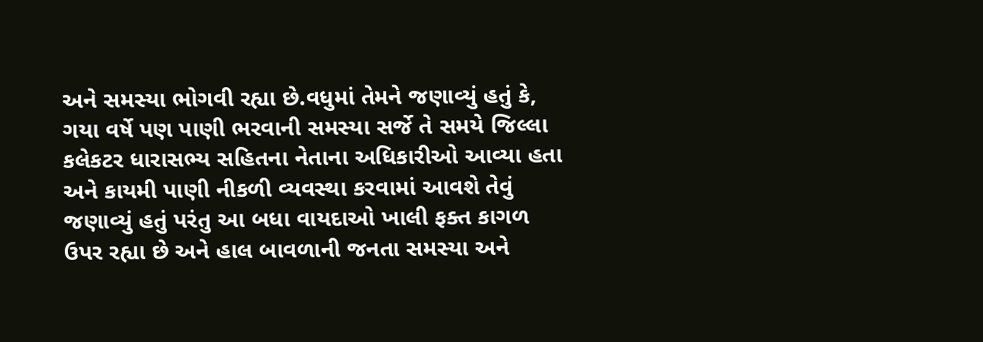અને સમસ્યા ભોગવી રહ્યા છે.વધુમાં તેમને જણાવ્યું હતું કે, ગયા વર્ષે પણ પાણી ભરવાની સમસ્યા સર્જે તે સમયે જિલ્લા કલેકટર ધારાસભ્ય સહિતના નેતાના અધિકારીઓ આવ્યા હતા અને કાયમી પાણી નીકળી વ્યવસ્થા કરવામાં આવશે તેવું જણાવ્યું હતું પરંતુ આ બધા વાયદાઓ ખાલી ફક્ત કાગળ ઉપર રહ્યા છે અને હાલ બાવળાની જનતા સમસ્યા અને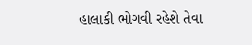હાલાકી ભોગવી રહેશે તેવા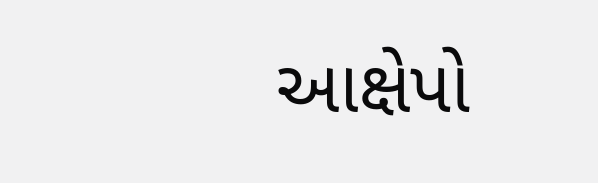આક્ષેપો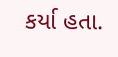કર્યા હતા.